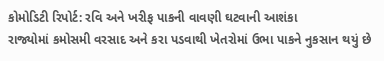કોમોડિટી રિપોર્ટ: રવિ અને ખરીફ પાકની વાવણી ઘટવાની આશંકા
રાજ્યોમાં કમોસમી વરસાદ અને કરા પડવાથી ખેતરોમાં ઉભા પાકને નુકસાન થયું છે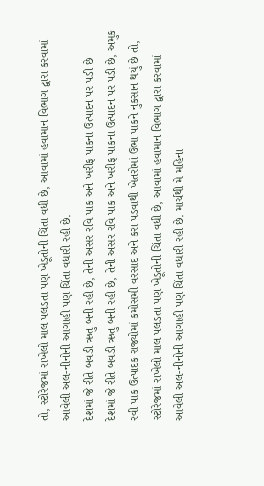તો, સ્ટોરેજમાં રાખેલો માલ પલડતા પણ ખેડૂતોની ચિંતા વધી છે, આવામાં હવામાન વિભાગ દ્વારા કરવામાં આવેલી અલ-નીનોની આગાહી પણ ચિંતા વધારી રહી છે.
દેશમાં જે રીતે બવડી ઋતુ બની રહી છે, તેની અસર રવિ પાક અને ખરીફ પાકના ઉત્પાદન પર પડી છે
દેશમાં જે રીતે બવડી ઋતુ બની રહી છે, તેની અસર રવિ પાક અને ખરીફ પાકના ઉત્પાદન પર પડી છે, અમુક રવી પાક ઉત્પાદક રાજ્યોમાં કમોસમી વરસાદ અને કરા પડવાથી ખેતરોમાં ઉભા પાકને નુકસાન થયું છે તો, સ્ટોરેજમાં રાખેલો માલ પલડતા પણ ખેડૂતોની ચિંતા વધી છે, આવામાં હવામાન વિભાગ દ્વારા કરવામાં આવેલી અલ-નીનોની આગાહી પણ ચિંતા વધારી રહી છે. માર્ચથી મે મહિના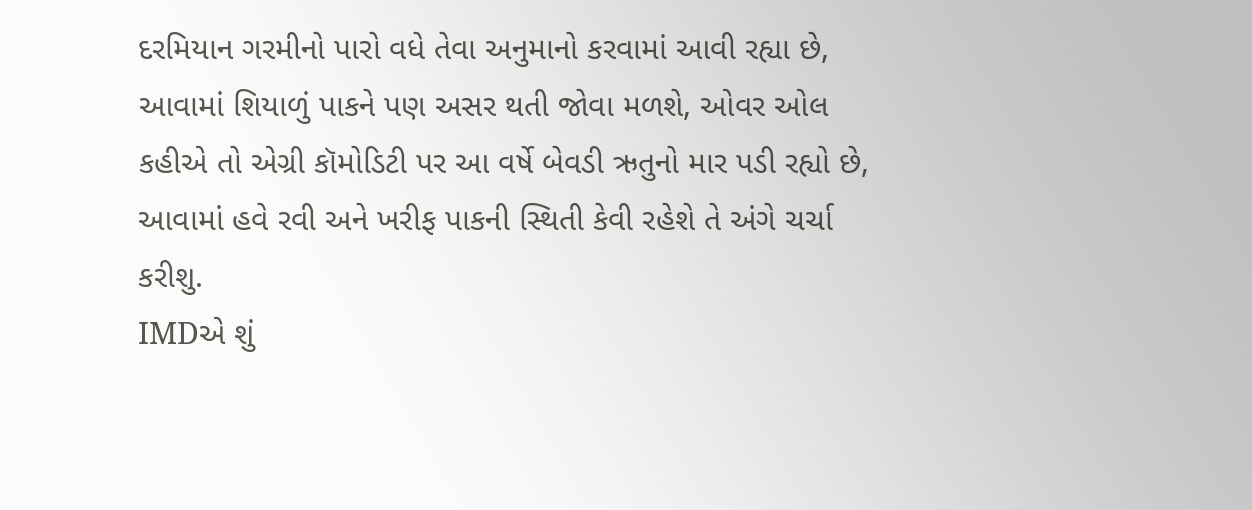દરમિયાન ગરમીનો પારો વધે તેવા અનુમાનો કરવામાં આવી રહ્યા છે, આવામાં શિયાળું પાકને પણ અસર થતી જોવા મળશે, ઓવર ઓલ કહીએ તો એગ્રી કૉમોડિટી પર આ વર્ષે બેવડી ઋતુનો માર પડી રહ્યો છે, આવામાં હવે રવી અને ખરીફ પાકની સ્થિતી કેવી રહેશે તે અંગે ચર્ચા કરીશુ.
IMDએ શું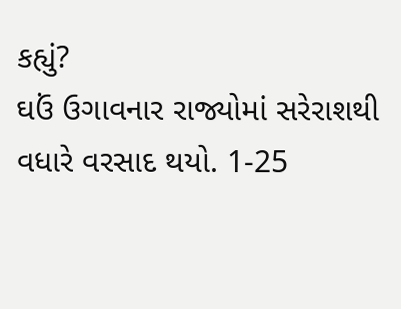કહ્યું?
ઘઉં ઉગાવનાર રાજ્યોમાં સરેરાશથી વધારે વરસાદ થયો. 1-25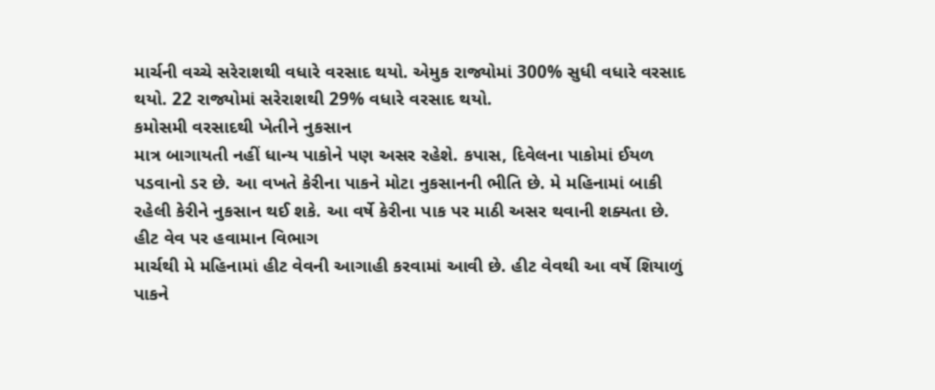માર્ચની વચ્ચે સરેરાશથી વધારે વરસાદ થયો. એમુક રાજ્યોમાં 300% સુધી વધારે વરસાદ થયો. 22 રાજ્યોમાં સરેરાશથી 29% વધારે વરસાદ થયો.
કમોસમી વરસાદથી ખેતીને નુકસાન
માત્ર બાગાયતી નહીં ધાન્ય પાકોને પણ અસર રહેશે. કપાસ, દિવેલના પાકોમાં ઈયળ પડવાનો ડર છે. આ વખતે કેરીના પાકને મોટા નુકસાનની ભીતિ છે. મે મહિનામાં બાકી રહેલી કેરીને નુકસાન થઈ શકે. આ વર્ષે કેરીના પાક પર માઠી અસર થવાની શક્યતા છે.
હીટ વેવ પર હવામાન વિભાગ
માર્ચથી મે મહિનામાં હીટ વેવની આગાહી કરવામાં આવી છે. હીટ વેવથી આ વર્ષે શિયાળું પાકને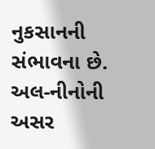નુકસાનની સંભાવના છે. અલ-નીનોની અસર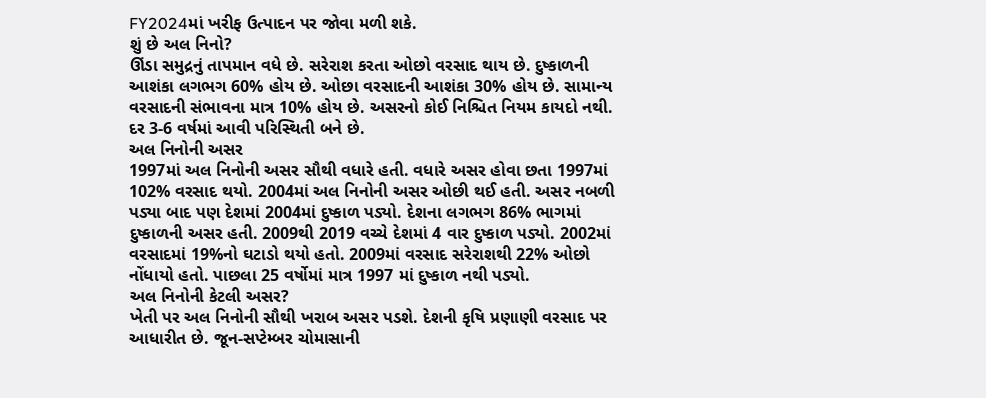FY2024માં ખરીફ ઉત્પાદન પર જોવા મળી શકે.
શું છે અલ નિનો?
ઊંડા સમુદ્રનું તાપમાન વધે છે. સરેરાશ કરતા ઓછો વરસાદ થાય છે. દુષ્કાળની આશંકા લગભગ 60% હોય છે. ઓછા વરસાદની આશંકા 30% હોય છે. સામાન્ય વરસાદની સંભાવના માત્ર 10% હોય છે. અસરનો કોઈ નિશ્ચિત નિયમ કાયદો નથી. દર 3-6 વર્ષમાં આવી પરિસ્થિતી બને છે.
અલ નિનોની અસર
1997માં અલ નિનોની અસર સૌથી વધારે હતી. વધારે અસર હોવા છતા 1997માં 102% વરસાદ થયો. 2004માં અલ નિનોની અસર ઓછી થઈ હતી. અસર નબળી પડ્યા બાદ પણ દેશમાં 2004માં દુષ્કાળ પડ્યો. દેશના લગભગ 86% ભાગમાં દુષ્કાળની અસર હતી. 2009થી 2019 વચ્ચે દેશમાં 4 વાર દુષ્કાળ પડ્યો. 2002માં વરસાદમાં 19%નો ઘટાડો થયો હતો. 2009માં વરસાદ સરેરાશથી 22% ઓછો નોંધાયો હતો. પાછલા 25 વર્ષોમાં માત્ર 1997 માં દુષ્કાળ નથી પડ્યો.
અલ નિનોની કેટલી અસર?
ખેતી પર અલ નિનોની સૌથી ખરાબ અસર પડશે. દેશની કૃષિ પ્રણાણી વરસાદ પર આધારીત છે. જૂન-સપ્ટેમ્બર ચોમાસાની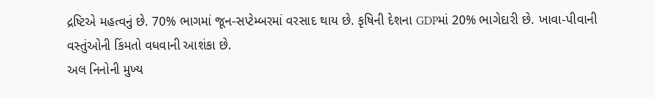દ્રષ્ટિએ મહત્વનું છે. 70% ભાગમાં જૂન-સપ્ટેમ્બરમાં વરસાદ થાય છે. કૃષિની દેશના GDPમાં 20% ભાગેદારી છે. ખાવા-પીવાની વસ્તુંઓની કિંમતો વધવાની આશંકા છે.
અલ નિનોની મુખ્ય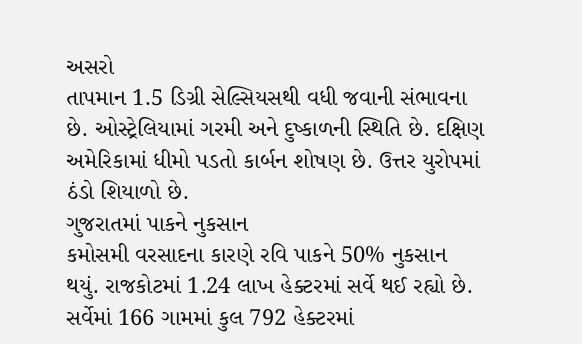અસરો
તાપમાન 1.5 ડિગ્રી સેલ્સિયસથી વધી જવાની સંભાવના છે. ઓસ્ટ્રેલિયામાં ગરમી અને દુષ્કાળની સ્થિતિ છે. દક્ષિણ અમેરિકામાં ધીમો પડતો કાર્બન શોષણ છે. ઉત્તર યુરોપમાં ઠંડો શિયાળો છે.
ગુજરાતમાં પાકને નુકસાન
કમોસમી વરસાદના કારણે રવિ પાકને 50% નુકસાન થયું. રાજકોટમાં 1.24 લાખ હેક્ટરમાં સર્વે થઈ રહ્યો છે. સર્વેમાં 166 ગામમાં કુલ 792 હેક્ટરમાં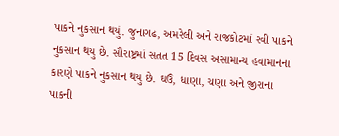પાકને નુકસાન થયું. જુનાગઢ, અમરેલી અને રાજકોટમાં રવી પાકને નુકસાન થયુ છે. સૌરાષ્ટ્રમાં સતત 15 દિવસ અસામાન્ય હવામાનના કારણે પાકને નુકસાન થયુ છે. ઘઉં, ધાણા, ચણા અને જીરાના પાકની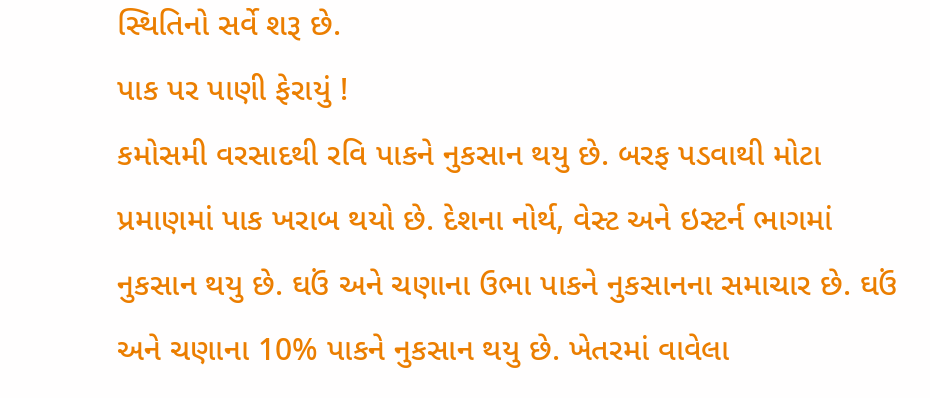સ્થિતિનો સર્વે શરૂ છે.
પાક પર પાણી ફેરાયું !
કમોસમી વરસાદથી રવિ પાકને નુકસાન થયુ છે. બરફ પડવાથી મોટા પ્રમાણમાં પાક ખરાબ થયો છે. દેશના નોર્થ, વેસ્ટ અને ઇસ્ટર્ન ભાગમાં નુકસાન થયુ છે. ઘઉં અને ચણાના ઉભા પાકને નુકસાનના સમાચાર છે. ઘઉં અને ચણાના 10% પાકને નુકસાન થયુ છે. ખેતરમાં વાવેલા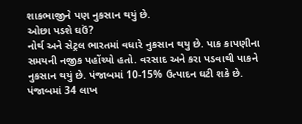શાકભાજીને પણ નુકસાન થયું છે.
ઓછા પડશે ઘઉં?
નોર્થ અને સેટ્રલ ભારતમાં વધારે નુકસાન થયુ છે. પાક કાપણીના સમયની નજીક પહોંચ્યો હતો. વરસાદ અને કરા પડવાથી પાકને નુકસાન થયું છે. પંજાબમાં 10-15% ઉત્પાદન ઘટી શકે છે. પંજાબમાં 34 લાખ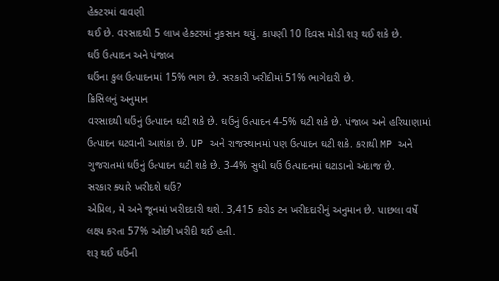હેક્ટરમાં વાવણી
થઈ છે. વરસાદથી 5 લાખ હેક્ટરમાં નુકસાન થયું. કાપણી 10 દિવસ મોડી શરૂ થઈ શકે છે.
ઘઉં ઉત્પાદન અને પંજાબ
ઘઉંના કુલ ઉત્પાદનમાં 15% ભાગ છે. સરકારી ખરીદીમાં 51% ભાગેદારી છે.
ક્રિસિલનું અનુમાન
વરસાદથી ઘઉંનું ઉત્પાદન ઘટી શકે છે. ઘઉંનું ઉત્પાદન 4-5% ઘટી શકે છે. પંજાબ અને હરિયાણામાં ઉત્પાદન ઘટવાની આશંકા છે. UP અને રાજસ્થાનમાં પણ ઉત્પાદન ઘટી શકે. કરાથી MP અને ગુજરાતમાં ઘઉંનું ઉત્પાદન ઘટી શકે છે. 3-4% સુધી ઘઉં ઉત્પાદનમાં ઘટાડાનો અંદાજ છે.
સરકાર ક્યારે ખરીદશે ઘઉં?
એપ્રિલ, મે અને જૂનમાં ખરીદદારી થશે. 3,415 કરોડ ટન ખરીદદારીનું અનુમાન છે. પાછલા વર્ષે લક્ષ્ય કરતા 57% ઓછી ખરીદી થઈ હતી.
શરૂ થઈ ઘઉંની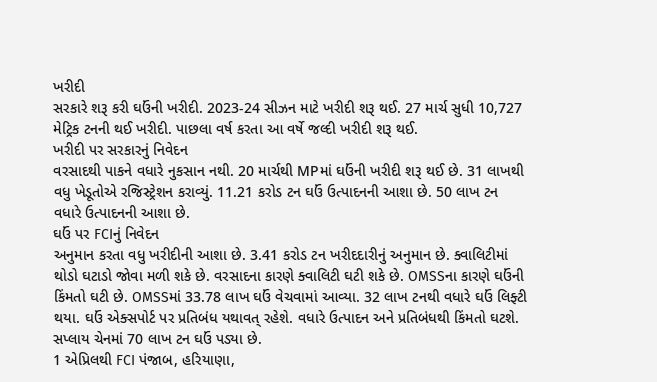ખરીદી
સરકારે શરૂ કરી ઘઉંની ખરીદી. 2023-24 સીઝન માટે ખરીદી શરૂ થઈ. 27 માર્ચ સુધી 10,727 મેટ્રિક ટનની થઈ ખરીદી. પાછલા વર્ષ કરતા આ વર્ષે જલ્દી ખરીદી શરૂ થઈ.
ખરીદી પર સરકારનું નિવેદન
વરસાદથી પાકને વધારે નુકસાન નથી. 20 માર્ચથી MPમાં ઘઉંની ખરીદી શરૂ થઈ છે. 31 લાખથી વધુ ખેડૂતોએ રજિસ્ટ્રેશન કરાવ્યું. 11.21 કરોડ ટન ઘઉં ઉત્પાદનની આશા છે. 50 લાખ ટન વધારે ઉત્પાદનની આશા છે.
ઘઉં પર FCIનું નિવેદન
અનુમાન કરતા વધુ ખરીદીની આશા છે. 3.41 કરોડ ટન ખરીદદારીનું અનુમાન છે. ક્વાલિટીમાં થોડો ઘટાડો જોવા મળી શકે છે. વરસાદના કારણે ક્વાલિટી ઘટી શકે છે. OMSSના કારણે ઘઉંની કિંમતો ઘટી છે. OMSSમાં 33.78 લાખ ઘઉં વેચવામાં આવ્યા. 32 લાખ ટનથી વધારે ઘઉં લિફ્ટી થયા. ઘઉં એક્સપોર્ટ પર પ્રતિબંધ યથાવત્ રહેશે. વધારે ઉત્પાદન અને પ્રતિબંધથી કિંમતો ઘટશે. સપ્લાય ચેનમાં 70 લાખ ટન ઘઉં પડ્યા છે.
1 એપ્રિલથી FCI પંજાબ, હરિયાણા,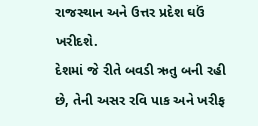રાજસ્થાન અને ઉત્તર પ્રદેશ ઘઉં ખરીદશે.
દેશમાં જે રીતે બવડી ઋતુ બની રહી છે, તેની અસર રવિ પાક અને ખરીફ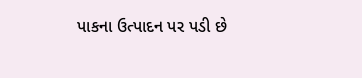પાકના ઉત્પાદન પર પડી છે